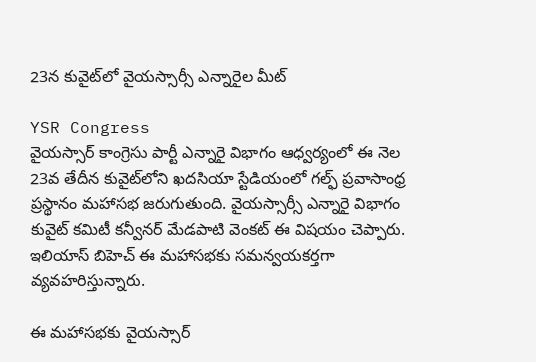23న కువైట్‌లో వైయస్సార్సీ ఎన్నారైల మీట్

YSR Congress
వైయస్సార్ కాంగ్రెసు పార్టీ ఎన్నారై విభాగం ఆధ్వర్యంలో ఈ నెల 23వ తేదీన కువైట్‌లోని ఖదసియా స్టేడియంలో గల్ఫ్ ప్రవాసాంధ్ర ప్రస్థానం మహాసభ జరుగుతుంది. వైయస్సార్సీ ఎన్నారై విభాగం కువైట్ కమిటీ కన్వీనర్ మేడపాటి వెంకట్ ఈ విషయం చెప్పారు. ఇలియాస్ బిహెచ్ ఈ మహాసభకు సమన్వయకర్తగా వ్యవహరిస్తున్నారు.

ఈ మహాసభకు వైయస్సార్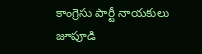కాంగ్రెసు పార్టీ నాయకులు జూపూడి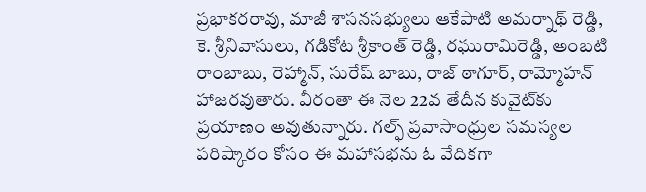ప్రభాకరరావు, మాజీ శాసనసభ్యులు ఆకేపాటి అమర్నాథ్ రెడ్డి, కె. శ్రీనివాసులు, గడికోట శ్రీకాంత్ రెడ్డి, రఘురామిరెడ్డి, అంబటి రాంబాబు, రెహ్మాన్, సురేష్ బాబు, రాజ్ ఠాగూర్, రామ్మోహన్ హాజరవుతారు. వీరంతా ఈ నెల 22వ తేదీన కువైట్‌కు ప్రయాణం అవుతున్నారు. గల్ఫ్ ప్రవాసాంధ్రుల సమస్యల పరిష్కారం కోసం ఈ మహాసభను ఓ వేదికగా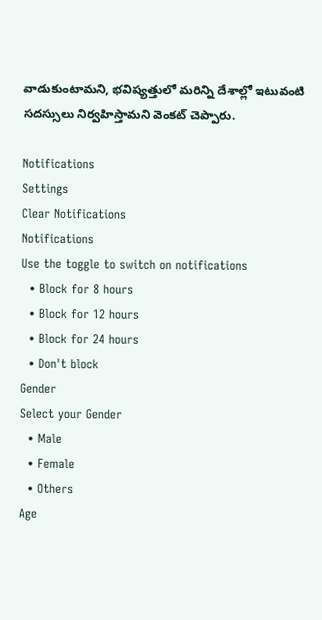వాడుకుంటామని, భవిష్యత్తులో మరిన్ని దేశాల్లో ఇటువంటి సదస్సులు నిర్వహిస్తామని వెంకట్ చెప్పారు.

Notifications
Settings
Clear Notifications
Notifications
Use the toggle to switch on notifications
  • Block for 8 hours
  • Block for 12 hours
  • Block for 24 hours
  • Don't block
Gender
Select your Gender
  • Male
  • Female
  • Others
Age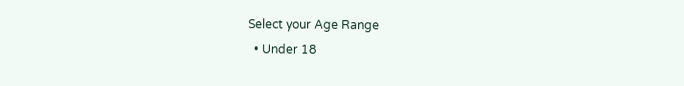Select your Age Range
  • Under 18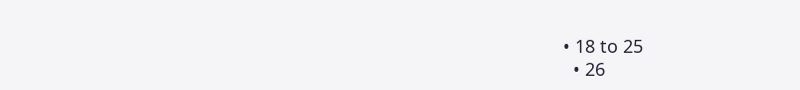• 18 to 25
  • 26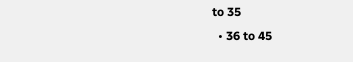to 35
  • 36 to 45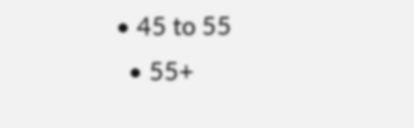• 45 to 55
  • 55+